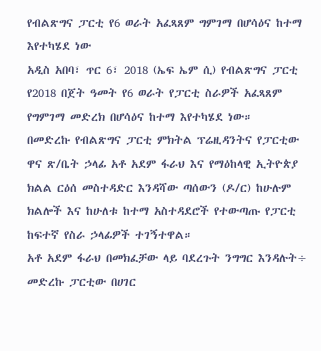የብልጽግና ፓርቲ የ6 ወራት አፈጻጸም ግምገማ በሆሳዕና ከተማ እየተካሄደ ነው
አዲስ አበባ፣ ጥር 6፣ 2018 (ኤፍ ኤም ሲ) የብልጽግና ፓርቲ የ2018 በጀት ዓመት የ6 ወራት የፓርቲ ስራዎች አፈጻጸም የግምገማ መድረክ በሆሳዕና ከተማ እየተካሄደ ነው።
በመድረኩ የብልጽግና ፓርቲ ምክትል ፕሬዚዳንትና የፓርቲው ዋና ጽ/ቤት ኃላፊ አቶ አደም ፋራህ እና የማዕከላዊ ኢትዮጵያ ክልል ርዕሰ መስተዳድር እንዳሻው ጣሰውን (ዶ/ር) ከሁሉም ክልሎች እና ከሁለቱ ከተማ አስተዳደሮች የተውጣጡ የፓርቲ ከፍተኛ የስራ ኃላፊዎች ተገኝተዋል።
አቶ አደም ፋራህ በመክፈቻው ላይ ባደረጉት ንግግር እንዳሉት÷ መድረኩ ፓርቲው በሀገር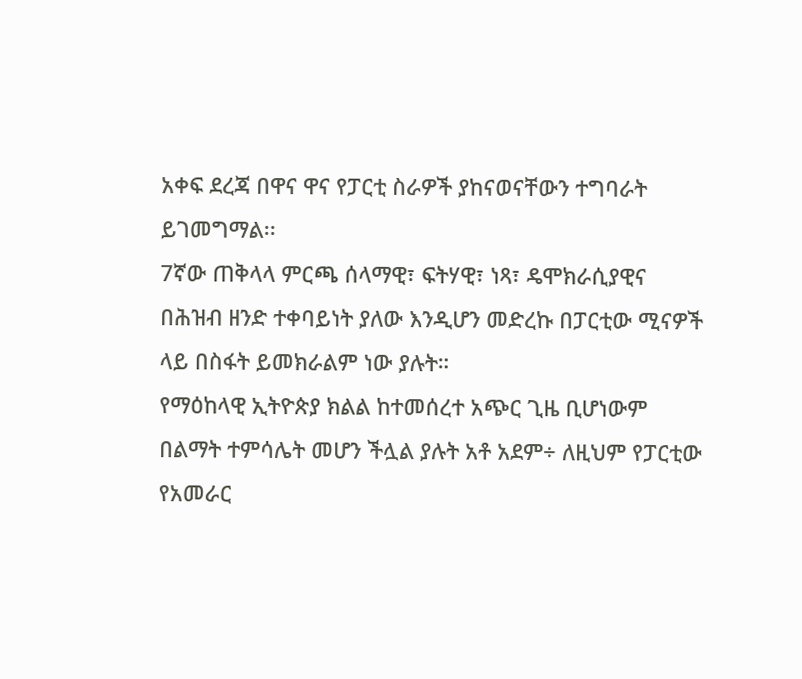አቀፍ ደረጃ በዋና ዋና የፓርቲ ስራዎች ያከናወናቸውን ተግባራት ይገመግማል፡፡
7ኛው ጠቅላላ ምርጫ ሰላማዊ፣ ፍትሃዊ፣ ነጻ፣ ዴሞክራሲያዊና በሕዝብ ዘንድ ተቀባይነት ያለው እንዲሆን መድረኩ በፓርቲው ሚናዎች ላይ በስፋት ይመክራልም ነው ያሉት።
የማዕከላዊ ኢትዮጵያ ክልል ከተመሰረተ አጭር ጊዜ ቢሆነውም በልማት ተምሳሌት መሆን ችሏል ያሉት አቶ አደም÷ ለዚህም የፓርቲው የአመራር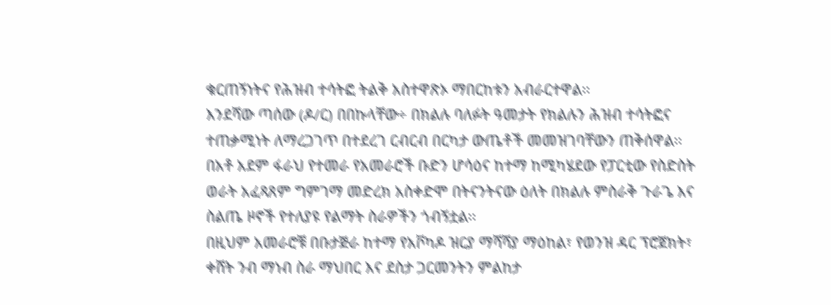ቁርጠኝነትና የሕዝብ ተሳትፎ ትልቅ አስተዋጽኦ ማበርከቱን አብራርተዋል፡፡
እንደሻው ጣሰው (ዶ/ር) በበኩላቸው÷ በክልሉ ባለፉት ዓመታት የክልሉን ሕዝብ ተሳትፎና ተጠቃሚነት ለማረጋገጥ በተደረገ ርብርብ በርካታ ውጤቶች መመዝገባቸውን ጠቅሰዋል፡፡
በአቶ አደም ፋራህ የተመራ የአመራሮች ቡድን ሆሳዕና ከተማ ከሚካሄደው የፓርቲው የስድስት ወራት አፈጻጸም ግምገማ መድረክ አስቀድሞ በትናንትናው ዕለት በክልሉ ምስራቅ ጉራጌ እና ስልጤ ዞኖች የተለያዩ የልማት ስራዎችን ጎብኝቷል፡፡
በዚህም አመራሮቹ በቡታጅራ ከተማ የአቮካዶ ዝርያ ማሻሻያ ማዕከል፣ የወንዝ ዳር ፕሮጀክት፣ ቀሸት ንብ ማነብ ስራ ማህበር እና ደስታ ጋርመንትን ምልከታ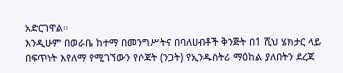አድርገዋል።
እንዲሁም በወራቤ ከተማ በመንግሥትና በባለሀብቶች ቅንጅት በ1 ሺህ ሄክታር ላይ በፍጥነት እየለማ የሚገኘውን የሶጃት (ንጋት) የኢንዱስትሪ ማዕከል ያለበትን ደረጃ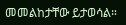መመልከታቸው ይታወሳል።